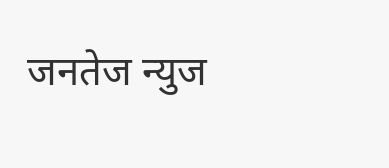जनतेज न्युज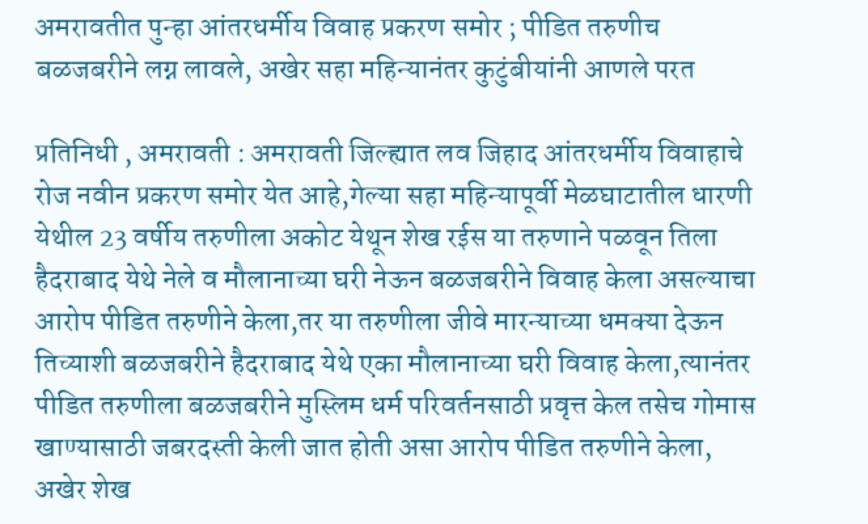अमरावतीत पुन्हा आंतरधर्मीय विवाह प्रकरण समोर ; पीडित तरुणीच बळजबरीने लग्न लावले, अखेर सहा महिन्यानंतर कुटुंबीयांनी आणले परत

प्रतिनिधी , अमरावती : अमरावती जिल्ह्यात लव जिहाद आंतरधर्मीय विवाहाचे रोज नवीन प्रकरण समोर येत आहे,गेल्या सहा महिन्यापूर्वी मेळघाटातील धारणी येथील 23 वर्षीय तरुणीला अकोट येथून शेख रईस या तरुणाने पळवून तिला हैदराबाद येथे नेले व मौलानाच्या घरी नेऊन बळजबरीने विवाह केला असल्याचा आरोप पीडित तरुणीने केला,तर या तरुणीला जीवे मारन्याच्या धमक्या देऊन तिच्याशी बळजबरीने हैदराबाद येथे एका मौलानाच्या घरी विवाह केला,त्यानंतर पीडित तरुणीला बळजबरीने मुस्लिम धर्म परिवर्तनसाठी प्रवृत्त केल तसेच गोमास खाण्यासाठी जबरदस्ती केली जात होती असा आरोप पीडित तरुणीने केला, अखेर शेख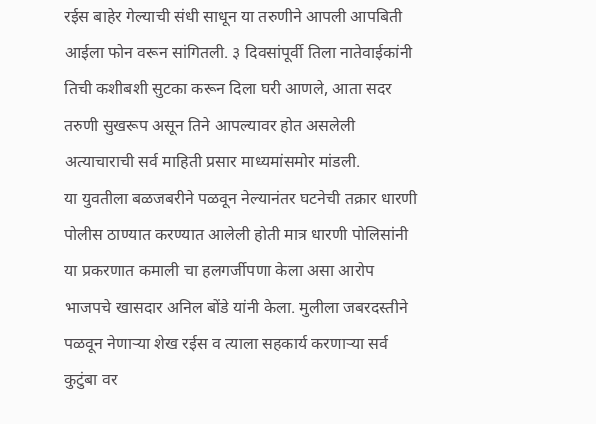रईस बाहेर गेल्याची संधी साधून या तरुणीने आपली आपबिती आईला फोन वरून सांगितली. ३ दिवसांपूर्वी तिला नातेवाईकांनी तिची कशीबशी सुटका करून दिला घरी आणले, आता सदर तरुणी सुखरूप असून तिने आपल्यावर होत असलेली अत्याचाराची सर्व माहिती प्रसार माध्यमांसमोर मांडली.
या युवतीला बळजबरीने पळवून नेल्यानंतर घटनेची तक्रार धारणी पोलीस ठाण्यात करण्यात आलेली होती मात्र धारणी पोलिसांनी या प्रकरणात कमाली चा हलगर्जीपणा केला असा आरोप भाजपचे खासदार अनिल बोंडे यांनी केला. मुलीला जबरदस्तीने पळवून नेणाऱ्या शेख रईस व त्याला सहकार्य करणाऱ्या सर्व कुटुंबा वर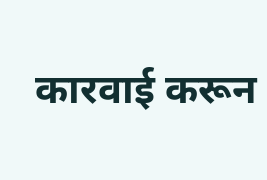कारवाई करून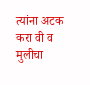त्यांना अटक करा वी व मुलीचा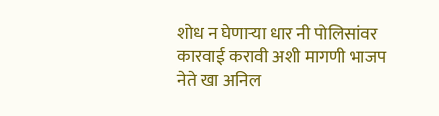शोध न घेणाऱ्या धार नी पोलिसांवर कारवाई करावी अशी मागणी भाजप नेते खा अनिल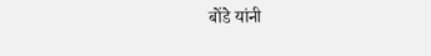बोंडे यांनी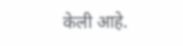केली आहे.